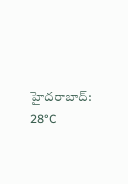హైదరాబాద్: 28°C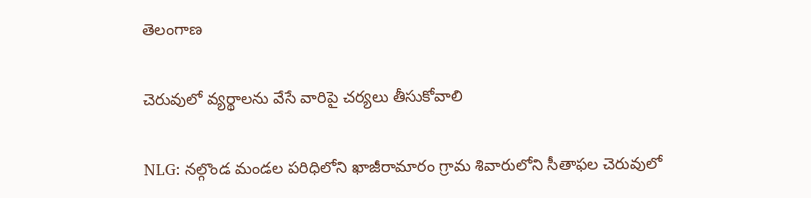తెలంగాణ

చెరువులో వ్యర్థాలను వేసే వారిపై చర్యలు తీసుకోవాలి

NLG: నల్గొండ మండల పరిధిలోని ఖాజీరామారం గ్రామ శివారులోని సీతాఫల చెరువులో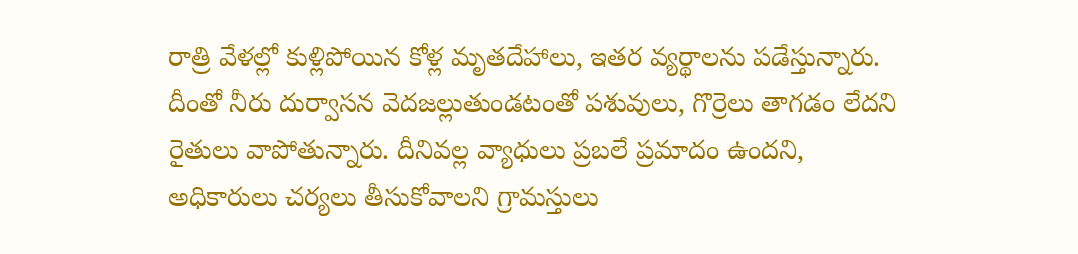రాత్రి వేళల్లో కుళ్లిపోయిన కోళ్ల మృతదేహాలు, ఇతర వ్యర్థాలను పడేస్తున్నారు. దీంతో నీరు దుర్వాసన వెదజల్లుతుండటంతో పశువులు, గొర్రెలు తాగడం లేదని రైతులు వాపోతున్నారు. దీనివల్ల వ్యాధులు ప్రబలే ప్రమాదం ఉందని, అధికారులు చర్యలు తీసుకోవాలని గ్రామస్తులు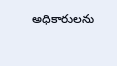అధికారులను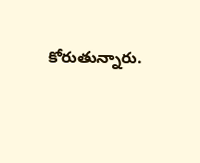కోరుతున్నారు.